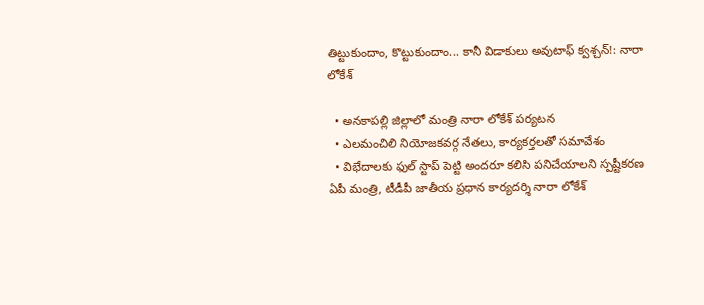తిట్టుకుందాం, కొట్టుకుందాం... కానీ విడాకులు అవుటాఫ్ క్వశ్చన్!: నారా లోకేశ్

  • అనకాపల్లి జిల్లాలో మంత్రి నారా లోకేశ్ పర్యటన
  • ఎలమంచిలి నియోజకవర్గ నేతలు, కార్యకర్తలతో సమావేశం
  • విభేదాలకు ఫుల్ స్టాప్ పెట్టి అందరూ కలిసి పనిచేయాలని స్పష్టీకరణ
ఏపీ మంత్రి, టీడీపీ జాతీయ ప్రధాన కార్యదర్శి నారా లోకేశ్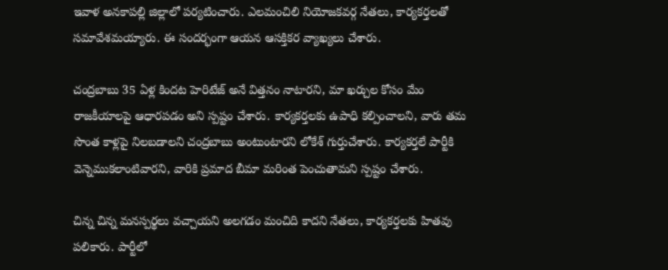ఇవాళ అనకాపల్లి జిల్లాలో పర్యటించారు. ఎలమంచిలి నియోజకవర్గ నేతలు, కార్యకర్తలతో సమావేశమయ్యారు. ఈ సందర్భంగా ఆయన ఆసక్తికర వ్యాఖ్యలు చేశారు.

చంద్రబాబు 35 ఏళ్ల కిందట హెరిటేజ్ అనే విత్తనం నాటారని, మా ఖర్చుల కోసం మేం రాజకీయాలపై ఆధారపడం అని స్పష్టం చేశారు. కార్యకర్తలకు ఉపాధి కల్పించాలని, వారు తమ సొంత కాళ్లపై నిలబడాలని చంద్రబాబు అంటుంటారని లోకేశ్ గుర్తుచేశారు. కార్యకర్తలే పార్టీకి వెన్నెముకలాంటివారని, వారికి ప్రమాద బీమా మరింత పెంచుతామని స్పష్టం చేశారు.

చిన్న చిన్న మనస్పర్థలు వచ్చాయని అలగడం మంచిది కాదని నేతలు, కార్యకర్తలకు హితవు పలికారు. పార్టీలో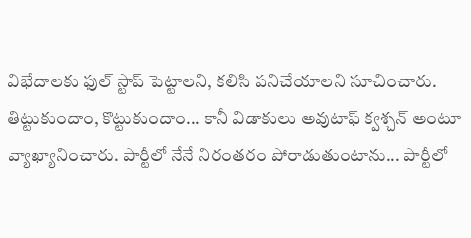విభేదాలకు ఫుల్ స్టాప్ పెట్టాలని, కలిసి పనిచేయాలని సూచించారు. తిట్టుకుందాం, కొట్టుకుందాం... కానీ విడాకులు అవుటాఫ్ క్వశ్చన్ అంటూ వ్యాఖ్యానించారు. పార్టీలో నేనే నిరంతరం పోరాడుతుంటాను... పార్టీలో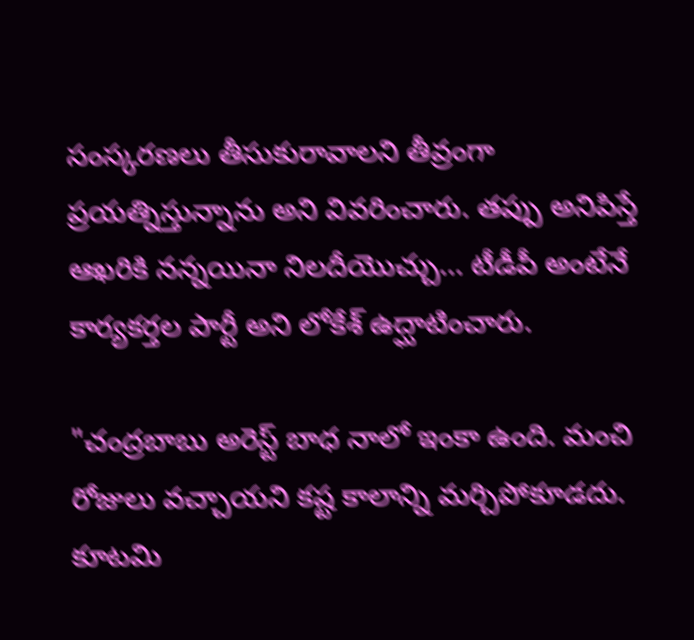సంస్కరణలు తీసుకురావాలని తీవ్రంగా ప్రయత్నిస్తున్నాను అని వివరించారు. తప్పు అనిపిస్తే ఆఖరికి నన్నయినా నిలదీయొచ్చు... టీడీపీ అంటేనే కార్యకర్తల పార్టీ అని లోకేశ్ ఉద్ఘాటించారు.

"చంద్రబాబు అరెస్ట్ బాధ నాలో ఇంకా ఉంది. మంచి రోజులు వచ్చాయని కష్ట కాలాన్ని మర్చిపోకూడదు. కూటమి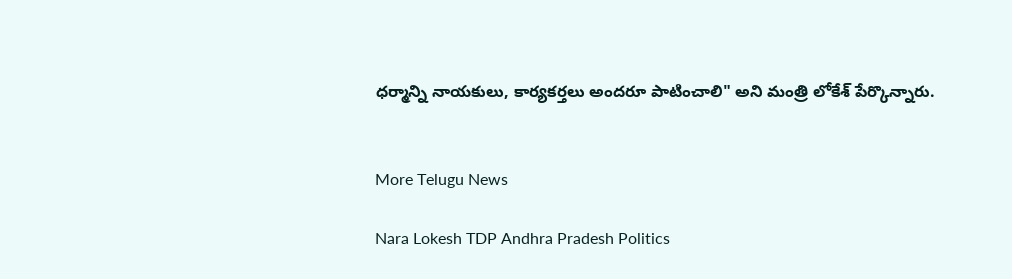ధర్మాన్ని నాయకులు, కార్యకర్తలు అందరూ పాటించాలి" అని మంత్రి లోకేశ్ పేర్కొన్నారు.


More Telugu News

Nara Lokesh TDP Andhra Pradesh Politics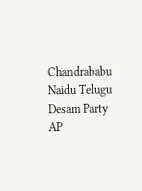Chandrababu Naidu Telugu Desam Party AP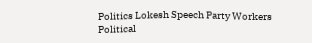Politics Lokesh Speech Party Workers Political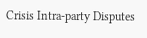Crisis Intra-party Disputes